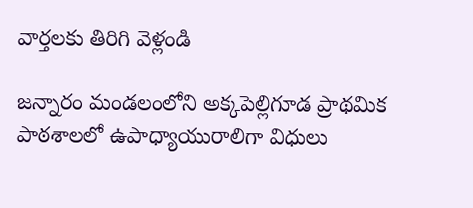వార్తలకు తిరిగి వెళ్లండి

జన్నారం మండలంలోని అక్కపెల్లిగూడ ప్రాథమిక పాఠశాలలో ఉపాధ్యాయురాలిగా విధులు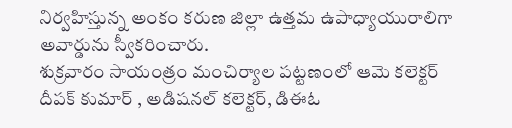నిర్వహిస్తున్న అంకం కరుణ జిల్లా ఉత్తమ ఉపాధ్యాయురాలిగా అవార్డును స్వీకరించారు.
శుక్రవారం సాయంత్రం మంచిర్యాల పట్టణంలో ఆమె కలెక్టర్ దీపక్ కుమార్ , అడిషనల్ కలెక్టర్, డిఈఓ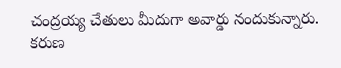చంద్రయ్య చేతులు మీదుగా అవార్డు నందుకున్నారు. కరుణ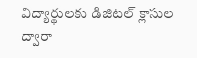విద్యార్థులకు డిజిటల్ క్లాసుల ద్వారా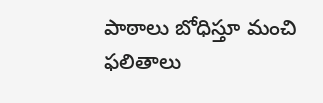పాఠాలు బోధిస్తూ మంచి ఫలితాలు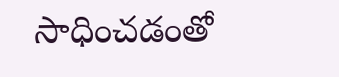సాధించడంతో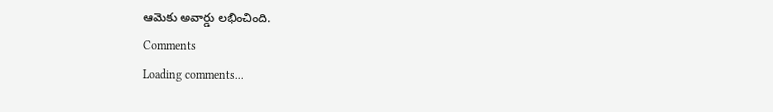ఆమెకు అవార్డు లభించింది.
Comments
Loading comments...